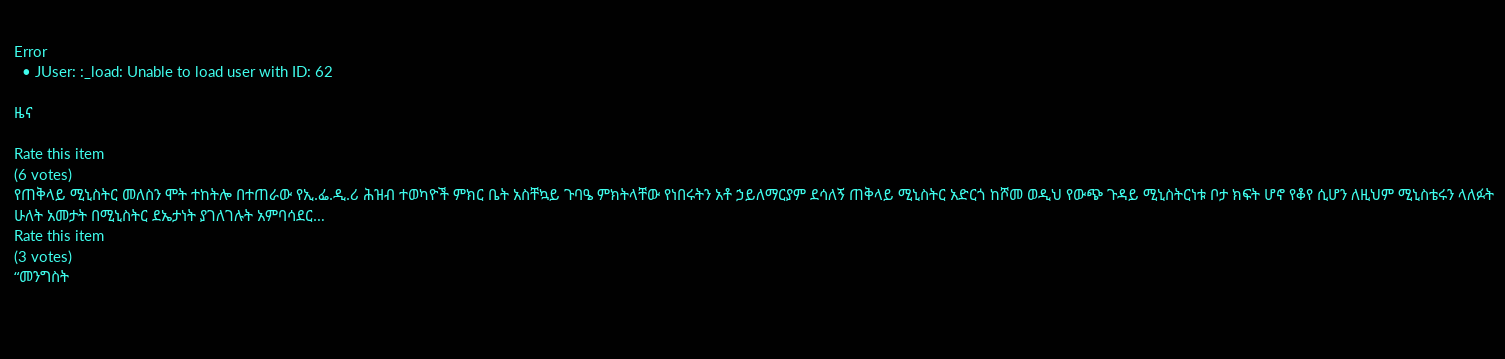Error
  • JUser: :_load: Unable to load user with ID: 62

ዜና

Rate this item
(6 votes)
የጠቅላይ ሚኒስትር መለስን ሞት ተከትሎ በተጠራው የኢ.ፌ.ዲ.ሪ ሕዝብ ተወካዮች ምክር ቤት አስቸኳይ ጉባዔ ምክትላቸው የነበሩትን አቶ ኃይለማርያም ደሳለኝ ጠቅላይ ሚኒስትር አድርጎ ከሾመ ወዲህ የውጭ ጉዳይ ሚኒስትርነቱ ቦታ ክፍት ሆኖ የቆየ ሲሆን ለዚህም ሚኒስቴሩን ላለፉት ሁለት አመታት በሚኒስትር ደኤታነት ያገለገሉት አምባሳደር…
Rate this item
(3 votes)
“መንግስት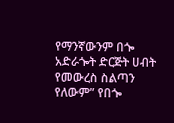የማንኛውንም በጐ አድራጐት ድርጅት ሀብት የመውረስ ስልጣን የለውም” የበጐ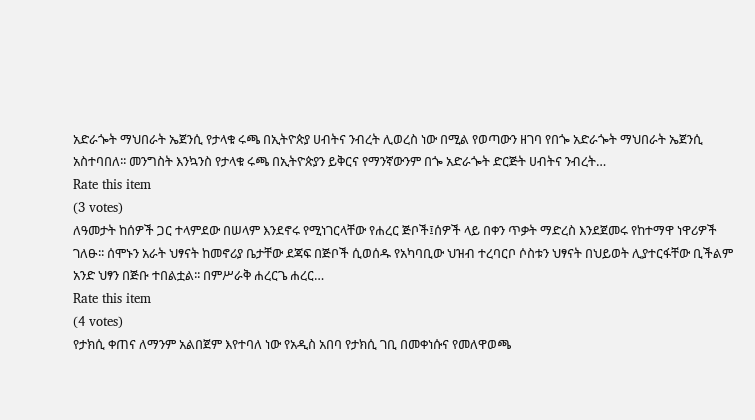አድራጐት ማህበራት ኤጀንሲ የታላቁ ሩጫ በኢትዮጵያ ሀብትና ንብረት ሊወረስ ነው በሚል የወጣውን ዘገባ የበጐ አድራጐት ማህበራት ኤጀንሲ አስተባበለ፡፡ መንግስት እንኳንስ የታላቁ ሩጫ በኢትዮጵያን ይቅርና የማንኛውንም በጐ አድራጐት ድርጅት ሀብትና ንብረት…
Rate this item
(3 votes)
ለዓመታት ከሰዎች ጋር ተላምደው በሠላም እንደኖሩ የሚነገርላቸው የሐረር ጅቦች፤ሰዎች ላይ በቀን ጥቃት ማድረስ እንደጀመሩ የከተማዋ ነዋሪዎች ገለፁ፡፡ ሰሞኑን አራት ህፃናት ከመኖሪያ ቤታቸው ደጃፍ በጅቦች ሲወሰዱ የአካባቢው ህዝብ ተረባርቦ ሶስቱን ህፃናት በህይወት ሊያተርፋቸው ቢችልም አንድ ህፃን በጅቡ ተበልቷል፡፡ በምሥራቅ ሐረርጌ ሐረር…
Rate this item
(4 votes)
የታክሲ ቀጠና ለማንም አልበጀም እየተባለ ነው የአዲስ አበባ የታክሲ ገቢ በመቀነሱና የመለዋወጫ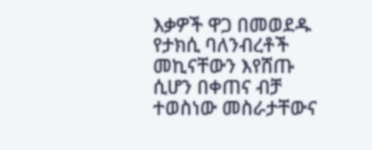እቃዎች ዋጋ በመወደዱ የታክሲ ባለንብረቶች መኪናቸውን እየሸጡ ሲሆን በቀጠና ብቻ ተወስነው መስራታቸውና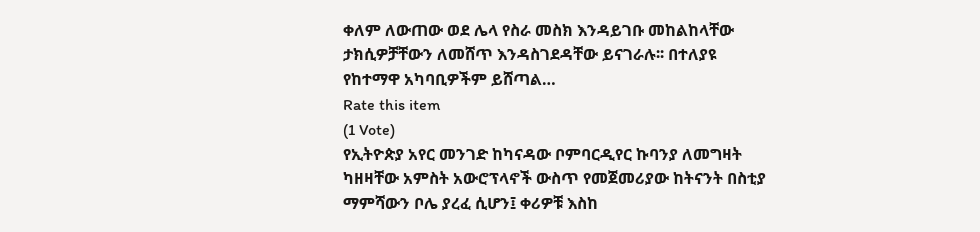ቀለም ለውጠው ወደ ሌላ የስራ መስክ እንዳይገቡ መከልከላቸው ታክሲዎቻቸውን ለመሸጥ እንዳስገደዳቸው ይናገራሉ፡፡ በተለያዩ የከተማዋ አካባቢዎችም ይሸጣል…
Rate this item
(1 Vote)
የኢትዮጵያ አየር መንገድ ከካናዳው ቦምባርዲየር ኩባንያ ለመግዛት ካዘዛቸው አምስት አውሮፕላኖች ውስጥ የመጀመሪያው ከትናንት በስቲያ ማምሻውን ቦሌ ያረፈ ሲሆን፤ ቀሪዎቹ እስከ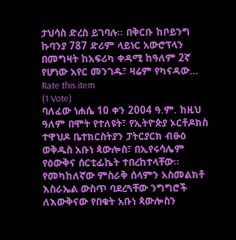ታህሳስ ድረስ ይገባሉ፡፡ በቅርቡ ከቦይንግ ኩባንያ 787 ድሪም ላይነር አውሮፕላን በመግዛት ከአፍሪካ ቀዳሚ ከዓለም 2ኛ የሆነው አየር መንገዱ፣ ዛሬም የካናዳው…
Rate this item
(1 Vote)
ባለፈው ነሐሴ 10 ቀን 2004 ዓ.ም. ከዚህ ዓለም በሞት የተለዩት፣ የኢትዮጵያ ኦርቶዶክስ ተዋህዶ ቤተክርስትያን ፓትርያርክ ብፁዕ ወቅዱስ አቡነ ጳውሎስ፣ በኢየሩሳሌም የዕውቅና ሰርቲፊኬት ተበረከተላቸው፡፡ የመካከለኛው ምስራቅ ሰላምን አስመልክቶ እስራኤል ውስጥ ባደረጓቸው ንግግሮች ለእውቅናው የበቁት አቡነ ጳውሎስን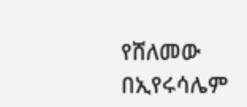የሸለመው በኢየሩሳሌም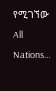የሚገኘው All Nations…